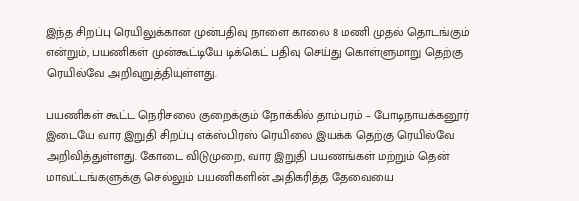இந்த சிறப்பு ரெயிலுக்கான முன்பதிவு நாளை காலை 8 மணி முதல் தொடங்கும் என்றும், பயணிகள் முன்கூட்டியே டிக்கெட் பதிவு செய்து கொள்ளுமாறு தெற்கு ரெயில்வே அறிவுறுத்தியுள்ளது.

பயணிகள் கூட்ட நெரிசலை குறைக்கும் நோக்கில் தாம்பரம் – போடிநாயக்கனூர் இடையே வார இறுதி சிறப்பு எக்ஸ்பிரஸ் ரெயிலை இயக்க தெற்கு ரெயில்வே அறிவித்துள்ளது. கோடை விடுமுறை, வார இறுதி பயணங்கள் மற்றும் தென் மாவட்டங்களுக்கு செல்லும் பயணிகளின் அதிகரித்த தேவையை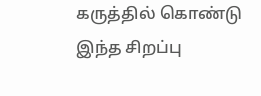கருத்தில் கொண்டு இந்த சிறப்பு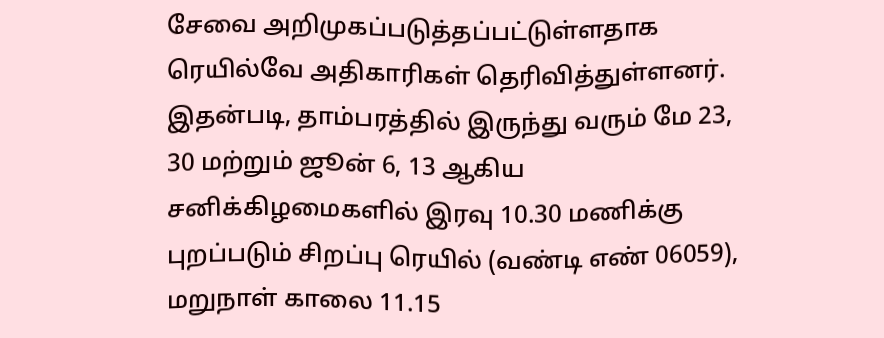சேவை அறிமுகப்படுத்தப்பட்டுள்ளதாக ரெயில்வே அதிகாரிகள் தெரிவித்துள்ளனர். இதன்படி, தாம்பரத்தில் இருந்து வரும் மே 23, 30 மற்றும் ஜூன் 6, 13 ஆகிய சனிக்கிழமைகளில் இரவு 10.30 மணிக்கு புறப்படும் சிறப்பு ரெயில் (வண்டி எண் 06059), மறுநாள் காலை 11.15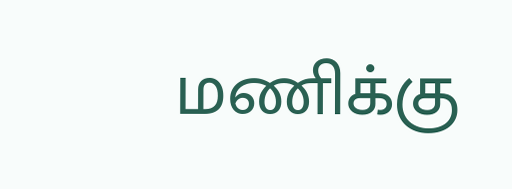மணிக்கு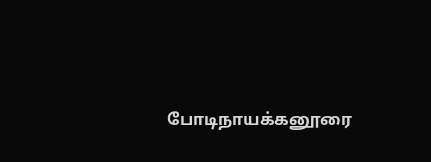போடிநாயக்கனூரை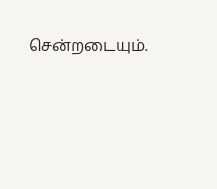சென்றடையும்.